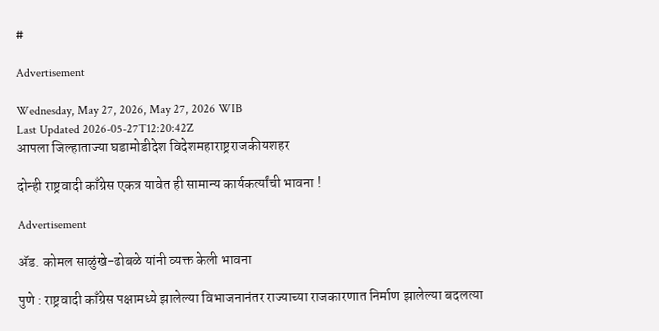#

Advertisement

Wednesday, May 27, 2026, May 27, 2026 WIB
Last Updated 2026-05-27T12:20:42Z
आपला जिल्हाताज्या घडामोडीदेश विदेशमहाराष्ट्रराजकीयशहर

दोन्ही राष्ट्रवादी काँग्रेस एकत्र यावेत ही सामान्य कार्यकर्त्यांची भावना !

Advertisement

अ‍ॅड. कोमल साळुंखे-ढोबळे यांनी व्यक्त केली भावना

पुणे : राष्ट्रवादी काँग्रेस पक्षामध्ये झालेल्या विभाजनानंतर राज्याच्या राजकारणात निर्माण झालेल्या बदलत्या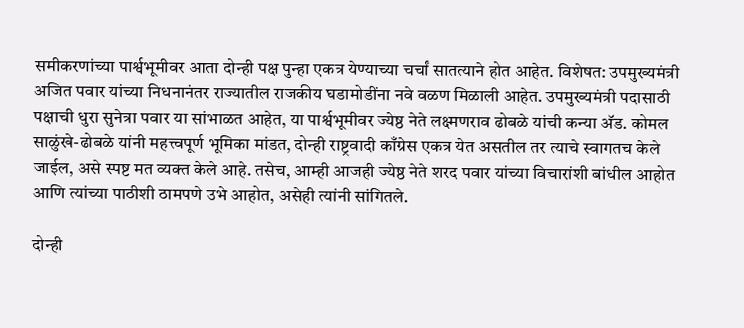समीकरणांच्या पार्श्वभूमीवर आता दोन्ही पक्ष पुन्हा एकत्र येण्याच्या चर्चां सातत्याने होत आहेत. विशेषत: उपमुख्यमंत्री अजित पवार यांच्या निधनानंतर राज्यातील राजकीय घडामोडींना नवे वळण मिळाली आहेत. उपमुख्यमंत्री पदासाठी पक्षाची धुरा सुनेत्रा पवार या सांभाळत आहेत, या पार्श्वभूमीवर ज्येष्ठ नेते लक्ष्मणराव ढोबळे यांची कन्या अ‍ॅड. कोमल साळुंखे-ढोबळे यांनी महत्त्वपूर्ण भूमिका मांडत, दोन्ही राष्ट्रवादी काँग्रेस एकत्र येत असतील तर त्याचे स्वागतच केले जाईल, असे स्पष्ट मत व्यक्त केले आहे. तसेच, आम्ही आजही ज्येष्ठ नेते शरद पवार यांच्या विचारांशी बांधील आहोत आणि त्यांच्या पाठीशी ठामपणे उभे आहोत, असेही त्यांनी सांगितले.

दोन्ही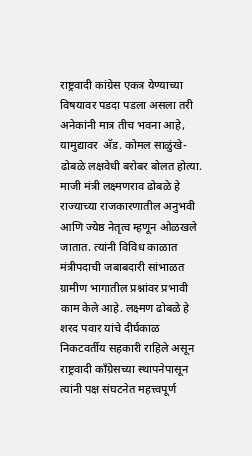राष्ट्रवादी कांग्रेस एकत्र येण्याच्या विषयावर पडदा पडला असला तरी अनेकांनी मात्र तीच भवना आहे, यामुद्यावर  अ‍ॅड. कोमल साळुंखे-ढोबळे लक्षवेधी बरोबर बोलत होत्या. माजी मंत्री लक्ष्मणराव ढोबळे हे राज्याच्या राजकारणातील अनुभवी आणि ज्येष्ठ नेतृत्व म्हणून ओळखले जातात. त्यांनी विविध काळात मंत्रीपदाची जबाबदारी सांभाळत ग्रामीण भागातील प्रश्नांवर प्रभावी काम केले आहे. लक्ष्मण ढोबळे हे शरद पवार यांचे दीर्घकाळ निकटवर्तीय सहकारी राहिले असून राष्ट्रवादी काँग्रेसच्या स्थापनेपासून त्यांनी पक्ष संघटनेत महत्त्वपूर्ण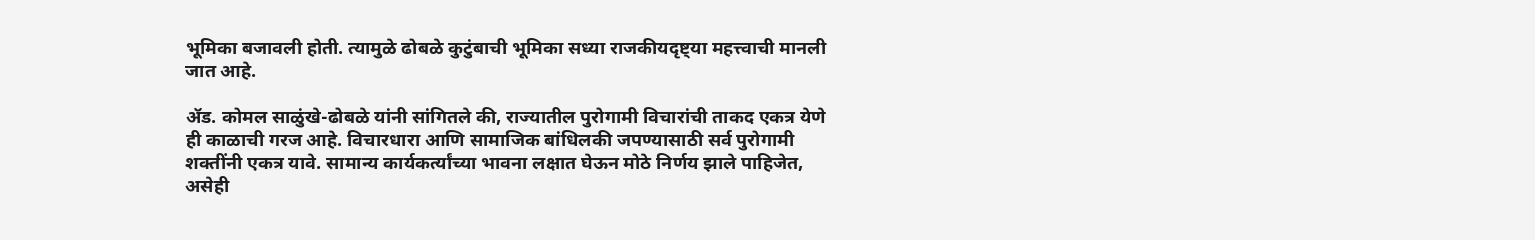भूमिका बजावली होती. त्यामुळे ढोबळे कुटुंबाची भूमिका सध्या राजकीयदृष्ट्या महत्त्वाची मानली जात आहे.

अ‍ॅड. कोमल साळुंखे-ढोबळे यांनी सांगितले की, राज्यातील पुरोगामी विचारांची ताकद एकत्र येणे ही काळाची गरज आहे. विचारधारा आणि सामाजिक बांधिलकी जपण्यासाठी सर्व पुरोगामी शक्तींनी एकत्र यावे. सामान्य कार्यकर्त्यांच्या भावना लक्षात घेऊन मोठे निर्णय झाले पाहिजेत, असेही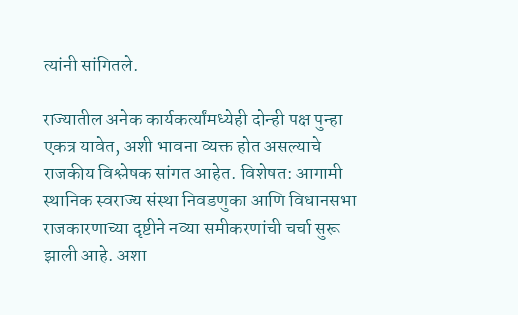त्यांनी सांगितले.

राज्यातील अनेक कार्यकर्त्यांमध्येही दोन्ही पक्ष पुन्हा एकत्र यावेत, अशी भावना व्यक्त होत असल्याचे राजकीय विश्लेषक सांगत आहेत. विशेषत: आगामी स्थानिक स्वराज्य संस्था निवडणुका आणि विधानसभा राजकारणाच्या दृष्टीने नव्या समीकरणांची चर्चा सुरू झाली आहे. अशा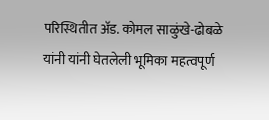परिस्थितीत अ‍ॅड. कोमल साळुंखे-ढोबळे यांनी यांनी घेतलेली भूमिका महत्वपूर्ण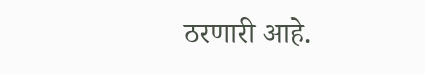ठरणारी आहे.